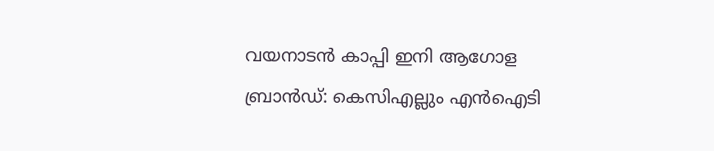വയനാടൻ കാപ്പി ഇനി ആഗോള ബ്രാൻഡ്: കെസിഎല്ലും എൻഐടി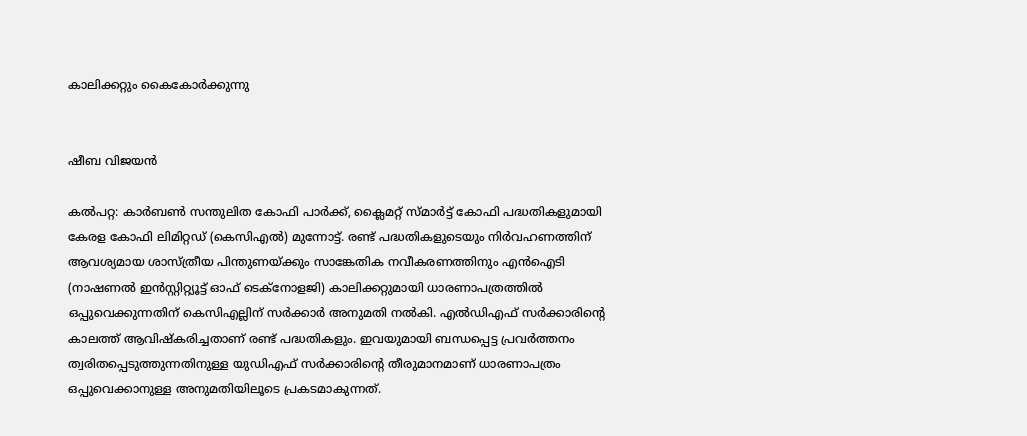കാലിക്കറ്റും കൈകോർക്കുന്നു


ഷീബ വിജയൻ

കൽപറ്റ: കാർബൺ സന്തുലിത കോഫി പാർക്ക്, ക്ലൈമറ്റ് സ്മാർട്ട് കോഫി പദ്ധതികളുമായി കേരള കോഫി ലിമിറ്റഡ് (കെസിഎൽ) മുന്നോട്ട്. രണ്ട് പദ്ധതികളുടെയും നിർവഹണത്തിന് ആവശ്യമായ ശാസ്ത്രീയ പിന്തുണയ്ക്കും സാങ്കേതിക നവീകരണത്തിനും എൻഐടി (നാഷണൽ ഇൻസ്റ്റിറ്റ്യൂട്ട് ഓഫ് ടെക്നോളജി) കാലിക്കറ്റുമായി ധാരണാപത്രത്തിൽ ഒപ്പുവെക്കുന്നതിന് കെസിഎല്ലിന് സർക്കാർ അനുമതി നൽകി. എൽഡിഎഫ് സർക്കാരിന്റെ കാലത്ത് ആവിഷ്കരിച്ചതാണ് രണ്ട് പദ്ധതികളും. ഇവയുമായി ബന്ധപ്പെട്ട പ്രവർത്തനം ത്വരിതപ്പെടുത്തുന്നതിനുള്ള യുഡിഎഫ് സർക്കാരിന്റെ തീരുമാനമാണ് ധാരണാപത്രം ഒപ്പുവെക്കാനുള്ള അനുമതിയിലൂടെ പ്രകടമാകുന്നത്.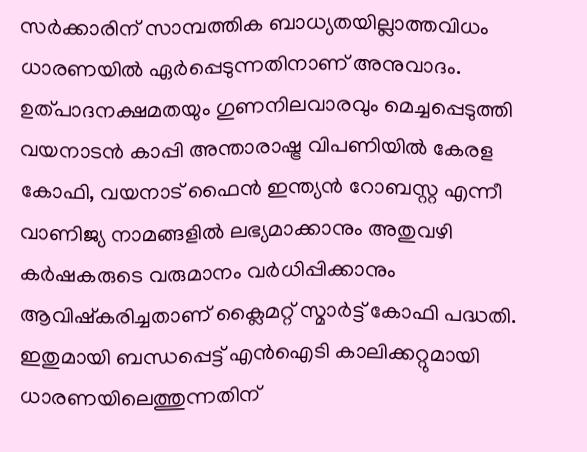സർക്കാരിന് സാമ്പത്തിക ബാധ്യതയില്ലാത്തവിധം ധാരണയിൽ ഏർപ്പെടുന്നതിനാണ് അനുവാദം. ഉത്പാദനക്ഷമതയും ഗുണനിലവാരവും മെച്ചപ്പെടുത്തി വയനാടൻ കാപ്പി അന്താരാഷ്ട്ര വിപണിയിൽ കേരള കോഫി, വയനാട് ഫൈൻ ഇന്ത്യൻ റോബസ്റ്റ എന്നീ വാണിജ്യ നാമങ്ങളിൽ ലഭ്യമാക്കാനും അതുവഴി കർഷകരുടെ വരുമാനം വർധിപ്പിക്കാനും ആവിഷ്കരിച്ചതാണ് ക്ലൈമറ്റ് സ്മാർട്ട് കോഫി പദ്ധതി. ഇതുമായി ബന്ധപ്പെട്ട് എൻഐടി കാലിക്കറ്റുമായി ധാരണയിലെത്തുന്നതിന്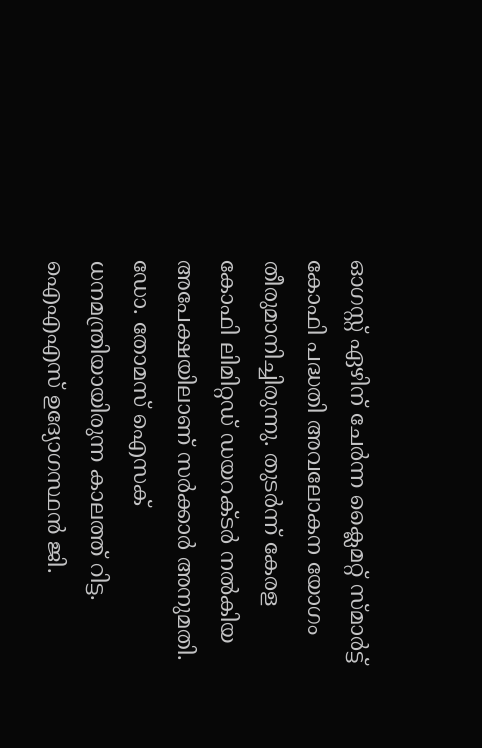ഓഗസ്റ്റ് ഏഴിന് ചേർന്ന ക്ലൈമറ്റ് സ്മാർട്ട് കോഫി പദ്ധതി അവലോകന യോഗം തീരുമാനിച്ചിരുന്നു. തുടർന്ന് കേരള കോഫി ലിമിറ്റഡ് ഡയറക്ടർ നൽകിയ അപേക്ഷയിലാണ് സർക്കാർ അനുമതി. ഡോ. തോമസ് ഐസക് ധനമന്ത്രിയായിരുന്ന കാലത്ത് റിട്ട. ഐഎഎസ് ഉദ്യോഗസ്ഥൻ ജി.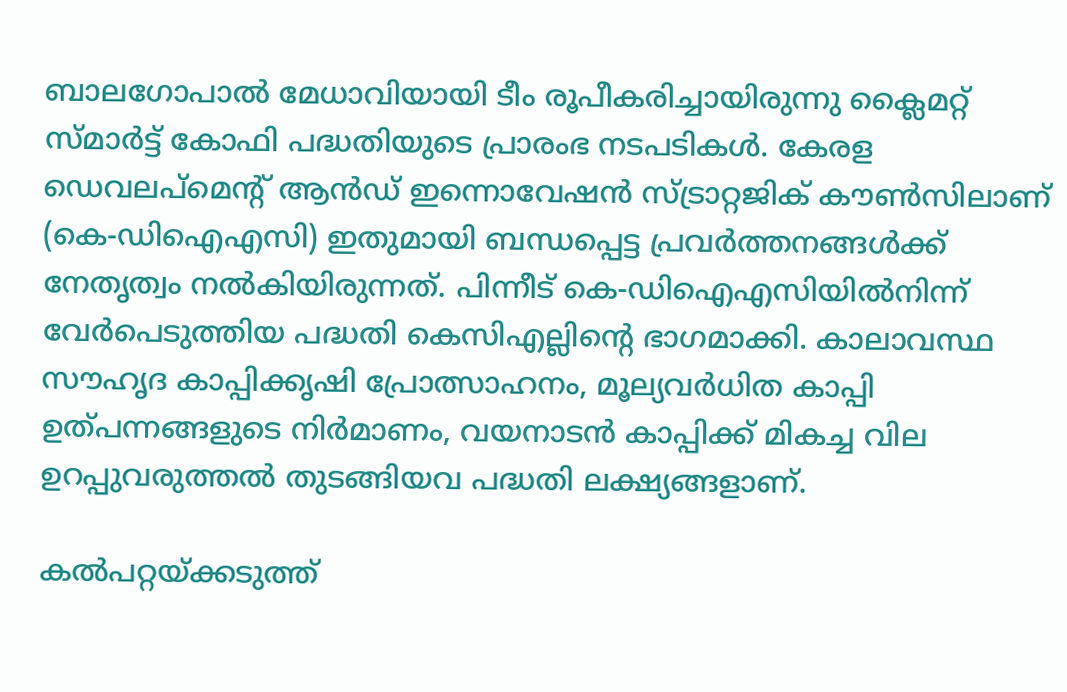ബാലഗോപാൽ മേധാവിയായി ടീം രൂപീകരിച്ചായിരുന്നു ക്ലൈമറ്റ് സ്മാർട്ട് കോഫി പദ്ധതിയുടെ പ്രാരംഭ നടപടികൾ. കേരള ഡെവലപ്മെന്റ് ആൻഡ് ഇന്നൊവേഷൻ സ്ട്രാറ്റജിക് കൗൺസിലാണ് (കെ-ഡിഐഎസി) ഇതുമായി ബന്ധപ്പെട്ട പ്രവർത്തനങ്ങൾക്ക് നേതൃത്വം നൽകിയിരുന്നത്. പിന്നീട് കെ-ഡിഐഎസിയിൽനിന്ന് വേർപെടുത്തിയ പദ്ധതി കെസിഎല്ലിന്റെ ഭാഗമാക്കി. കാലാവസ്ഥ സൗഹൃദ കാപ്പിക്കൃഷി പ്രോത്സാഹനം, മൂല്യവർധിത കാപ്പി ഉത്പന്നങ്ങളുടെ നിർമാണം, വയനാടൻ കാപ്പിക്ക് മികച്ച വില ഉറപ്പുവരുത്തൽ തുടങ്ങിയവ പദ്ധതി ലക്ഷ്യങ്ങളാണ്.

കൽപറ്റയ്ക്കടുത്ത്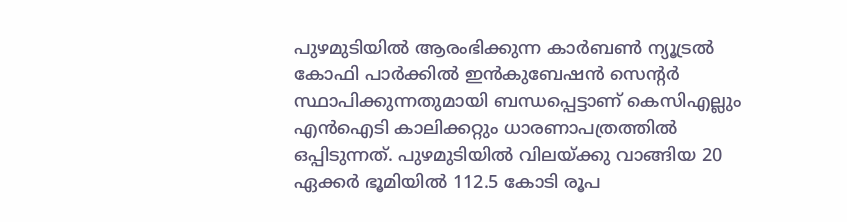പുഴമുടിയിൽ ആരംഭിക്കുന്ന കാർബൺ ന്യൂട്രൽ കോഫി പാർക്കിൽ ഇൻകുബേഷൻ സെന്റർ സ്ഥാപിക്കുന്നതുമായി ബന്ധപ്പെട്ടാണ് കെസിഎല്ലും എൻഐടി കാലിക്കറ്റും ധാരണാപത്രത്തിൽ ഒപ്പിടുന്നത്. പുഴമുടിയിൽ വിലയ്ക്കു വാങ്ങിയ 20 ഏക്കർ ഭൂമിയിൽ 112.5 കോടി രൂപ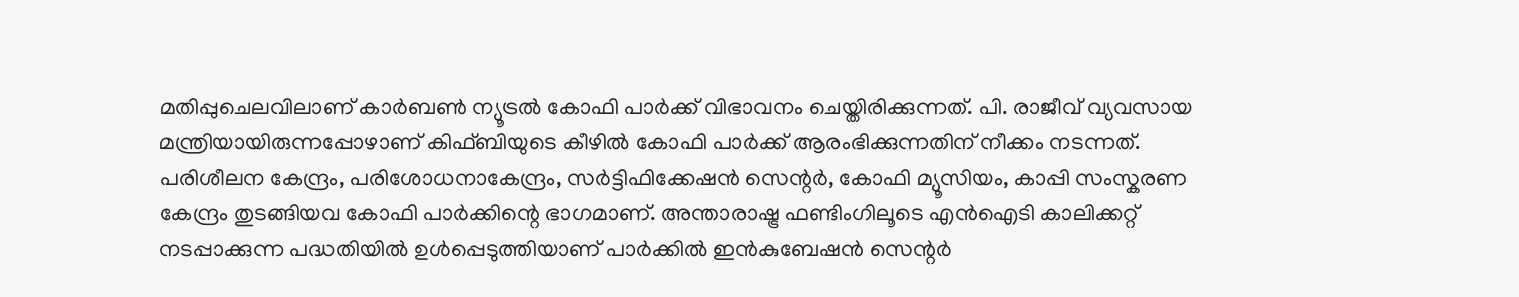മതിപ്പുചെലവിലാണ് കാർബൺ ന്യൂട്രൽ കോഫി പാർക്ക് വിഭാവനം ചെയ്തിരിക്കുന്നത്. പി. രാജീവ് വ്യവസായ മന്ത്രിയായിരുന്നപ്പോഴാണ് കിഫ്ബിയുടെ കീഴിൽ കോഫി പാർക്ക് ആരംഭിക്കുന്നതിന് നീക്കം നടന്നത്. പരിശീലന കേന്ദ്രം, പരിശോധനാകേന്ദ്രം, സർട്ടിഫിക്കേഷൻ സെന്റർ, കോഫി മ്യൂസിയം, കാപ്പി സംസ്കരണ കേന്ദ്രം തുടങ്ങിയവ കോഫി പാർക്കിന്റെ ഭാഗമാണ്. അന്താരാഷ്ട്ര ഫണ്ടിംഗിലൂടെ എൻഐടി കാലിക്കറ്റ് നടപ്പാക്കുന്ന പദ്ധതിയിൽ ഉൾപ്പെടുത്തിയാണ് പാർക്കിൽ ഇൻകുബേഷൻ സെന്റർ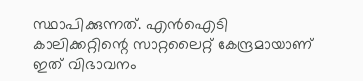സ്ഥാപിക്കുന്നത്. എൻഐടി കാലിക്കറ്റിന്റെ സാറ്റലൈറ്റ് കേന്ദ്രമായാണ് ഇത് വിഭാവനം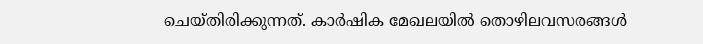ചെയ്തിരിക്കുന്നത്. കാർഷിക മേഖലയിൽ തൊഴിലവസരങ്ങൾ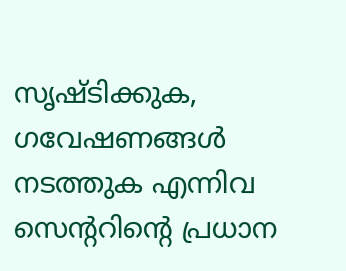സൃഷ്ടിക്കുക, ഗവേഷണങ്ങൾ നടത്തുക എന്നിവ സെന്ററിന്റെ പ്രധാന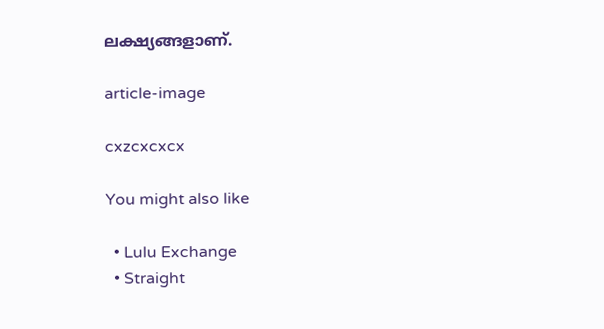ലക്ഷ്യങ്ങളാണ്.

article-image

cxzcxcxcx

You might also like

  • Lulu Exchange
  • Straight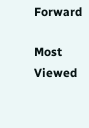Forward

Most Viewed